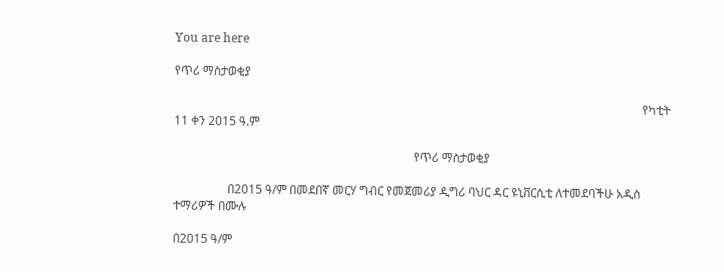You are here

የጥሪ ማስታወቂያ

                                                                                                                                                            የካቲት 11 ቀን 2015 ዓ.ም

                                                                                የጥሪ ማስታወቂያ

                  በ2015 ዓ/ም በመደበኛ መርሃ ግብር የመጀመሪያ ዲግሪ ባህር ዳር ዩኒቨርሲቲ ለተመደባችሁ አዲስ ተማሪዎች በሙሉ

በ2015 ዓ/ም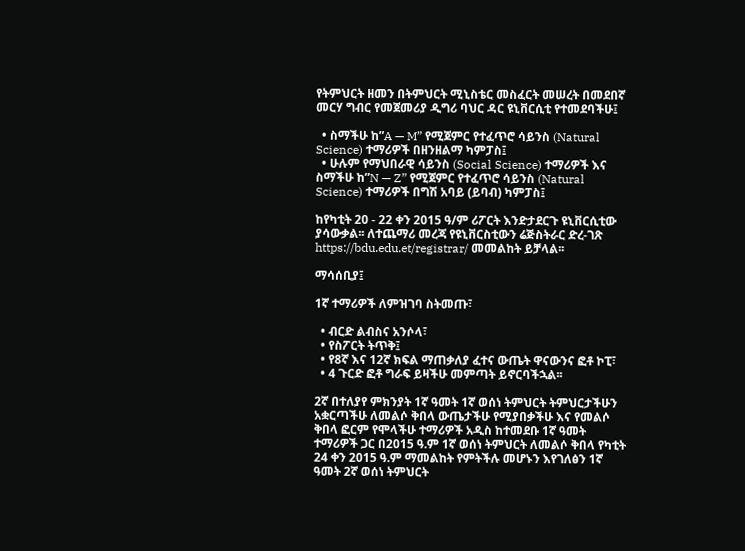የትምህርት ዘመን በትምህርት ሚኒስቴር መስፈርት መሠረት በመደበኛ መርሃ ግብር የመጀመሪያ ዲግሪ ባህር ዳር ዩኒቨርሲቲ የተመደባችሁ፤

  • ስማችሁ ከ”A — M” የሚጀምር የተፈጥሮ ሳይንስ (Natural Science) ተማሪዎች በዘንዘልማ ካምፓስ፤
  • ሁሉም የማህበራዊ ሳይንስ (Social Science) ተማሪዎች እና ስማችሁ ከ”N — Z” የሚጀምር የተፈጥሮ ሳይንስ (Natural Science) ተማሪዎች በግሽ አባይ (ይባብ) ካምፓስ፤

ከየካቲት 20 - 22 ቀን 2015 ዓ/ም ሪፖርት እንድታደርጉ ዩኒቨርሲቲው ያሳውቃል፡፡ ለተጨማሪ መረጃ የዩኒቨርስቲውን ሬጅስትራር ድረ-ገጽ https://bdu.edu.et/registrar/ መመልከት ይቻላል፡፡

ማሳሰቢያ፤

1ኛ ተማሪዎች ለምዝገባ ስትመጡ፣

  • ብርድ ልብስና አንሶላ፣
  • የስፖርት ትጥቅ፤
  • የ8ኛ እና 12ኛ ክፍል ማጠቃለያ ፈተና ውጤት ዋናውንና ፎቶ ኮፒ፣
  • 4 ጉርድ ፎቶ ግራፍ ይዛችሁ መምጣት ይኖርባችኋል፡፡

2ኛ በተለያየ ምክንያት 1ኛ ዓመት 1ኛ ወሰነ ትምህርት ትምህርታችሁን አቋርጣችሁ ለመልሶ ቅበላ ውጤታችሁ የሚያበቃችሁ እና የመልሶ ቅበላ ፎርም የሞላችሁ ተማሪዎች አዲስ ከተመደቡ 1ኛ ዓመት ተማሪዎች ጋር በ2015 ዓ.ም 1ኛ ወሰነ ትምህርት ለመልሶ ቅበላ የካቲት 24 ቀን 2015 ዓ.ም ማመልከት የምትችሉ መሆኑን እየገለፅን 1ኛ ዓመት 2ኛ ወሰነ ትምህርት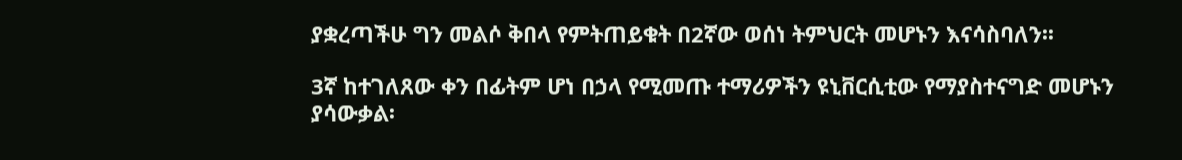ያቋረጣችሁ ግን መልሶ ቅበላ የምትጠይቁት በ2ኛው ወሰነ ትምህርት መሆኑን እናሳስባለን፡፡

3ኛ ከተገለጸው ቀን በፊትም ሆነ በኃላ የሚመጡ ተማሪዎችን ዩኒቨርሲቲው የማያስተናግድ መሆኑን ያሳውቃል፡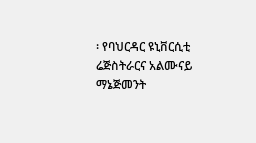፡ የባህርዳር ዩኒቨርሲቲ ሬጅስትራርና አልሙናይ ማኔጅመንት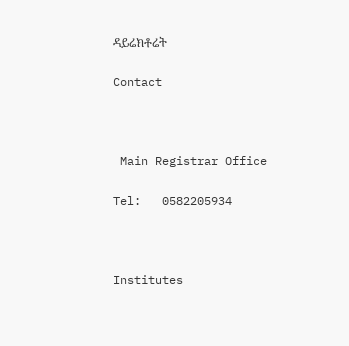ዳይሬክቶሬት

Contact



 Main Registrar Office

Tel:   0582205934



Institutes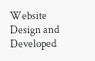Website Design and Developed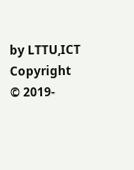by LTTU,ICT Copyright © 2019-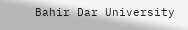Bahir Dar University